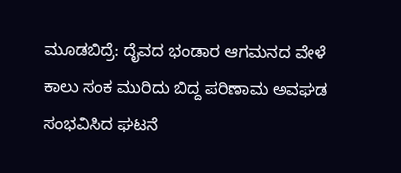ಮೂಡಬಿದ್ರೆ: ದೈವದ ಭಂಡಾರ ಆಗಮನದ ವೇಳೆ ಕಾಲು ಸಂಕ ಮುರಿದು ಬಿದ್ದ ಪರಿಣಾಮ ಅವಘಡ ಸಂಭವಿಸಿದ ಘಟನೆ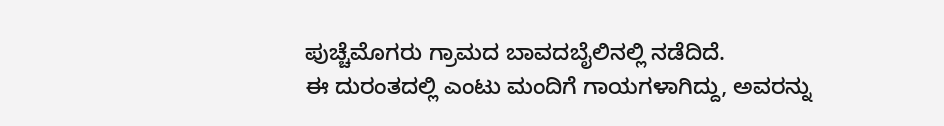ಪುಚ್ಚೆಮೊಗರು ಗ್ರಾಮದ ಬಾವದಬೈಲಿನಲ್ಲಿ ನಡೆದಿದೆ.
ಈ ದುರಂತದಲ್ಲಿ ಎಂಟು ಮಂದಿಗೆ ಗಾಯಗಳಾಗಿದ್ದು, ಅವರನ್ನು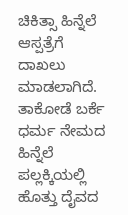ಚಿಕಿತ್ಸಾ ಹಿನ್ನೆಲೆ ಆಸ್ಪತ್ರೆಗೆ ದಾಖಲು ಮಾಡಲಾಗಿದೆ.
ತಾಕೋಡೆ ಬರ್ಕೆ ಧರ್ಮ ನೇಮದ ಹಿನ್ನೆಲೆ ಪಲ್ಲಕ್ಕಿಯಲ್ಲಿ ಹೊತ್ತು ದೈವದ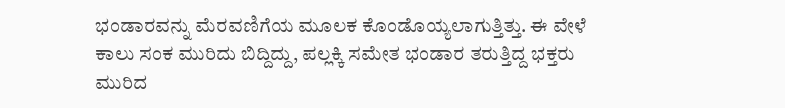ಭಂಡಾರವನ್ನು ಮೆರವಣಿಗೆಯ ಮೂಲಕ ಕೊಂಡೊಯ್ಯಲಾಗುತ್ತಿತ್ತು. ಈ ವೇಳೆ ಕಾಲು ಸಂಕ ಮುರಿದು ಬಿದ್ದಿದ್ದು, ಪಲ್ಲಕ್ಕಿ ಸಮೇತ ಭಂಡಾರ ತರುತ್ತಿದ್ದ ಭಕ್ತರು ಮುರಿದ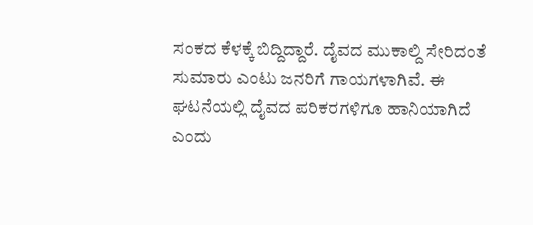ಸಂಕದ ಕೆಳಕ್ಕೆ ಬಿದ್ದಿದ್ದಾರೆ. ದೈವದ ಮುಕಾಲ್ದಿ ಸೇರಿದಂತೆ ಸುಮಾರು ಎಂಟು ಜನರಿಗೆ ಗಾಯಗಳಾಗಿವೆ. ಈ ಘಟನೆಯಲ್ಲಿ ದೈವದ ಪರಿಕರಗಳಿಗೂ ಹಾನಿಯಾಗಿದೆ ಎಂದು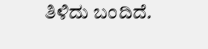ತಿಳಿದು ಬಂದಿದೆ.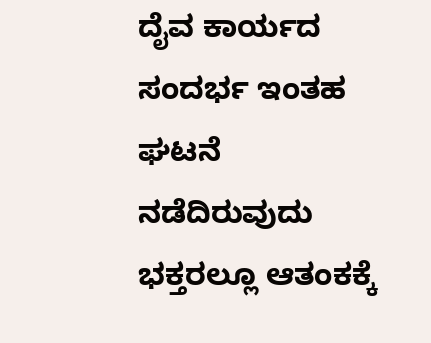ದೈವ ಕಾರ್ಯದ ಸಂದರ್ಭ ಇಂತಹ ಘಟನೆ ನಡೆದಿರುವುದು ಭಕ್ತರಲ್ಲೂ ಆತಂಕಕ್ಕೆ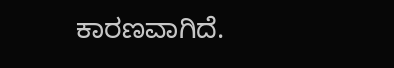ಕಾರಣವಾಗಿದೆ.